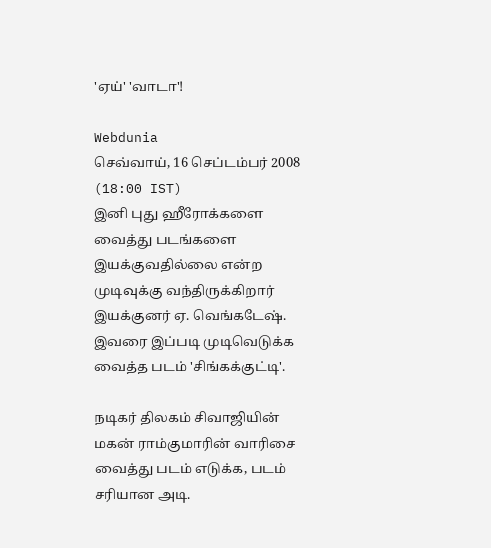'ஏய்' 'வாடா'!

Webdunia
செவ்வாய், 16 செப்டம்பர் 2008 (18:00 IST)
இனி புது ஹீரோக்களை வைத்து படங்களை இயக்குவதில்லை என்ற முடிவுக்கு வந்திருக்கிறார் இயக்குனர் ஏ. வெங்கடேஷ். இவரை இப்படி முடிவெடுக்க வைத்த படம் 'சிங்கக்குட்டி'.

நடிகர் திலகம் சிவாஜியின் மகன் ராம்குமாரின் வாரிசை வைத்து படம் எடுக்க, படம் சரியான அடி.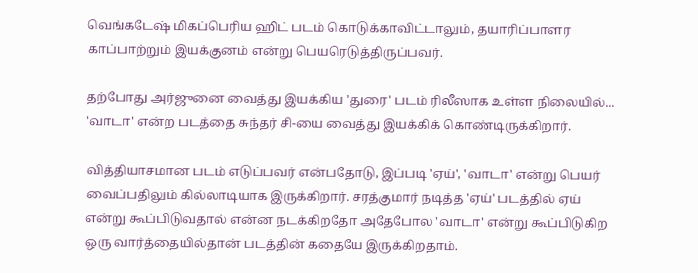வெங்கடேஷ் மிகப்பெரிய ஹிட் படம் கொடுக்காவிட்டாலும், தயாரிப்பாளர காப்பாற்றும் இயக்குனம் என்று பெயரெடுத்திருப்பவர்.

தற்போது அர்ஜுனை வைத்து இயக்கிய 'துரை' படம் ரிலீஸாக உள்ள நிலையில்... 'வாடா' என்ற படத்தை சுந்தர் சி-யை வைத்து இயக்கிக் கொண்டிருக்கிறார்.

வித்தியாசமான படம் எடுப்பவர் என்பதோடு, இப்படி 'ஏய்', 'வாடா' என்று பெயர் வைப்பதிலும் கில்லாடியாக இருக்கிறார். சரத்குமார் நடித்த 'ஏய்' படத்தில் ஏய் என்று கூப்பிடுவதால் என்ன நடக்கிறதோ அதேபோல 'வாடா' என்று கூப்பிடுகிற ஒரு வார்த்தையில்தான் படத்தின் கதையே இருக்கிறதாம்.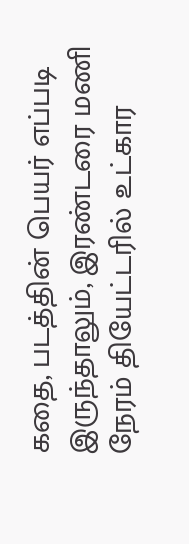கதை, படத்தின் பெயர் எப்படி இருந்தாலும், இரண்டரை மணி நேரம் தியேட்டரில் உட்கார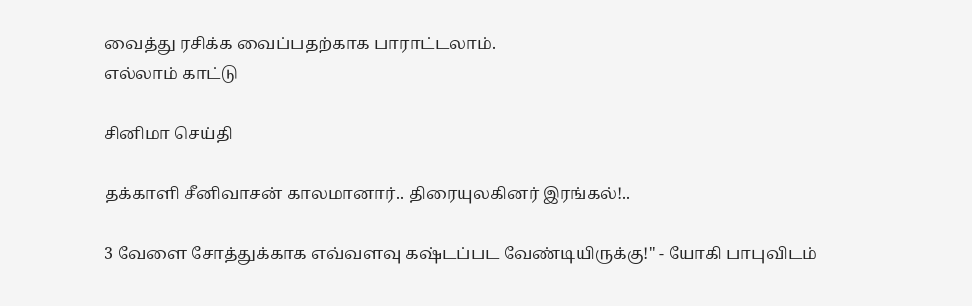வைத்து ரசிக்க வைப்பதற்காக பாராட்டலாம்.
எல்லாம் காட்டு

சினிமா செய்தி

தக்காளி சீனிவாசன் காலமானார்.. திரையுலகினர் இரங்கல்!..

3 வேளை சோத்துக்காக எவ்வளவு கஷ்டப்பட வேண்டியிருக்கு!" - யோகி பாபுவிடம்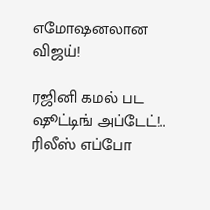எமோஷனலான விஜய்!

ரஜினி கமல் பட ஷூட்டிங் அப்டேட்!.. ரிலீஸ் எப்போ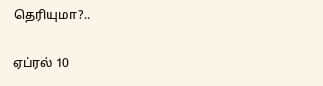தெரியுமா?..

ஏப்ரல் 10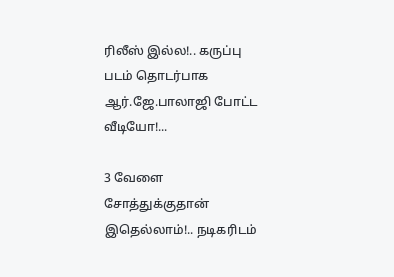ரிலீஸ் இல்ல!.. கருப்பு படம் தொடர்பாக ஆர்.ஜே.பாலாஜி போட்ட வீடியோ!...

3 வேளை சோத்துக்குதான் இதெல்லாம்!.. நடிகரிடம்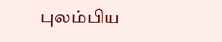புலம்பிய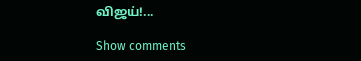விஜய்!...

Show comments